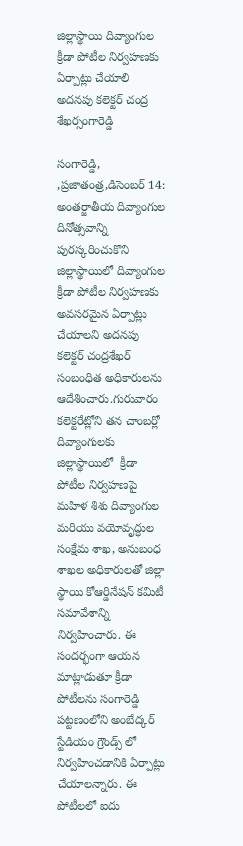జిల్లాస్థాయి దివ్యాంగుల క్రీడా పోటీల నిర్వహణకు ఏర్పాట్లు చేయాలి అదనపు కలెక్టర్ చంద్ర శేఖర్సంగారెడ్డి

సంగారెడ్డి, ,ప్రజాతంత్ర,డిసెంబర్ 14: అంతర్జాతీయ దివ్యాంగుల దినోత్సవాన్ని పురస్కరించుకొని జిల్లాస్థాయిలో దివ్యాంగుల క్రీడా పోటీల నిర్వహణకు అవసరమైన ఏర్పాట్లు చేయాలని అదనపు కలెక్టర్ చంద్రశేఖర్ సంబంధిత అధికారులను ఆదేశించారు.గురువారం కలెక్టరేట్లోని తన చాంబర్లో దివ్యాంగులకు జిల్లాస్థాయిలో  క్రీడా పోటీల నిర్వహణపై మహిళ శిశు దివ్యాంగుల మరియు వయోవృద్ధుల సంక్షేమ శాఖ, అనుబంధ శాఖల అధికారులతో జిల్లా స్థాయి కోఆర్డినేషన్ కమిటీ సమావేశాన్ని నిర్వహించారు. ఈ సందర్భంగా ఆయన మాట్లాడుతూ క్రీడా పోటీలను సంగారెడ్డి పట్టణంలోని అంబేద్కర్ స్టేడియం గ్రౌండ్స్ లో నిర్వహించడానికి ఏర్పాట్లు చేయాలన్నారు. ఈ పోటీలలో ఐదు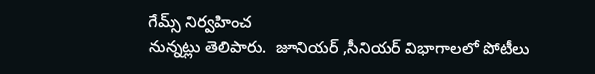గేమ్స్ నిర్వహించ
నున్నట్లు తెలిపారు.  జూనియర్ ,సీనియర్ విభాగాలలో పోటీలు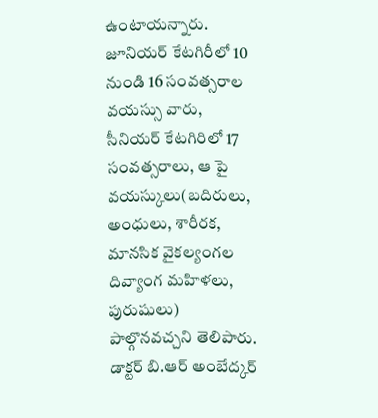ఉంటాయన్నారు. జూనియర్ కేటగిరీలో 10 నుండి 16 సంవత్సరాల వయస్సు వారు, సీనియర్ కేటగిరిలో 17 సంవత్సరాలు, ఆ పై వయస్కులు(బదిరులు, అంధులు, శారీరక, మానసిక వైకల్యంగల దివ్యాంగ మహిళలు, పురుషులు)  పాల్గొనవచ్చని తెలిపారు.
డాక్టర్ బి.ఆర్ అంబేద్కర్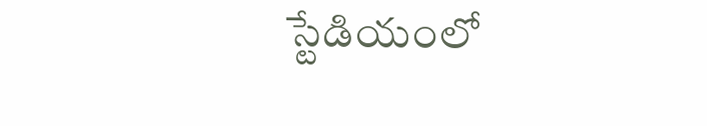స్టేడియంలో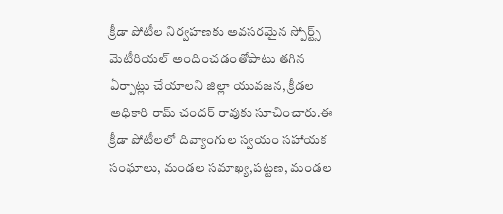క్రీడా పోటీల నిర్వహణకు అవసరమైన స్పోర్ట్స్ మెటీరియల్ అందించడంతోపాటు తగిన ఏర్పాట్లు చేయాలని జిల్లా యువజన, క్రీడల అధికారి రామ్ చందర్ రావుకు సూచించారు.ఈ క్రీడా పోటీలలో దివ్యాంగుల స్వయం సహాయక సంఘాలు, మండల సమాఖ్య,పట్టణ, మండల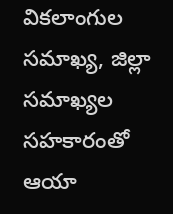వికలాంగుల సమాఖ్య, జిల్లా సమాఖ్యల సహకారంతో ఆయా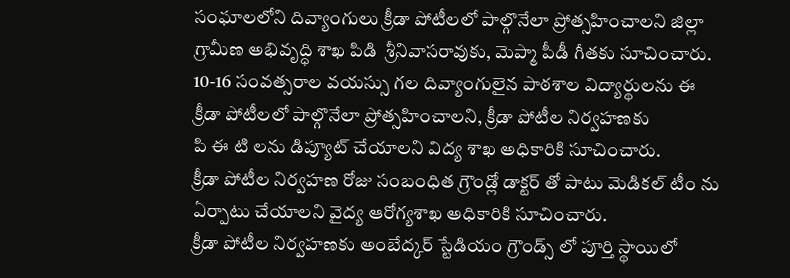సంఘాలలోని దివ్యాంగులు క్రీడా పోటీలలో పాల్గొనేలా ప్రోత్సహించాలని జిల్లా గ్రామీణ అభివృద్ధి శాఖ పిడి  శ్రీనివాసరావుకు, మెప్మా పీడీ గీతకు సూచించారు. 10-16 సంవత్సరాల వయస్సు గల దివ్యాంగులైన పాఠశాల విద్యార్థులను ఈ క్రీడా పోటీలలో పాల్గొనేలా ప్రోత్సహించాలని, క్రీడా పోటీల నిర్వహణకు
పి ఈ టి లను డిప్యూట్ చేయాలని విద్య శాఖ అధికారికి సూచించారు.
క్రీడా పోటీల నిర్వహణ రోజు సంబంధిత గ్రౌండ్లో డాక్టర్ తో పాటు మెడికల్ టీం ను ఏర్పాటు చేయాలని వైద్య ఆరోగ్యశాఖ అధికారికి సూచించారు.
క్రీడా పోటీల నిర్వహణకు అంబేద్కర్ స్టేడియం గ్రౌండ్స్ లో పూర్తి స్థాయిలో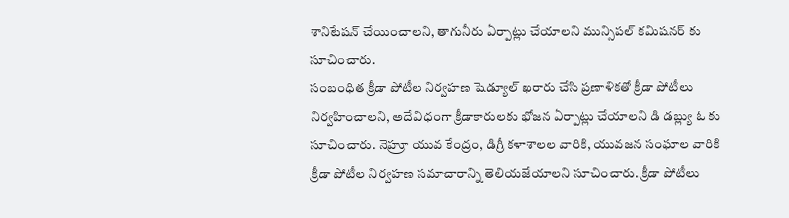శానిటేషన్ చేయించాలని, తాగునీరు ఏర్పాట్లు చేయాలని మున్సిపల్ కమిషనర్ కు సూచించారు.
సంబంధిత క్రీడా పోటీల నిర్వహణ షెడ్యూల్ ఖరారు చేసి ప్రణాళికతో క్రీడా పోటీలు నిర్వహించాలని, అదేవిధంగా క్రీడాకారులకు భోజన ఏర్పాట్లు చేయాలని డి డబ్ల్యు ఓ కు సూచించారు. నెహ్రూ యువ కేంద్రం, డిగ్రీ కళాశాలల వారికి, యువజన సంఘాల వారికి క్రీడా పోటీల నిర్వహణ సమాచారాన్ని తెలియజేయాలని సూచించారు. క్రీడా పోటీలు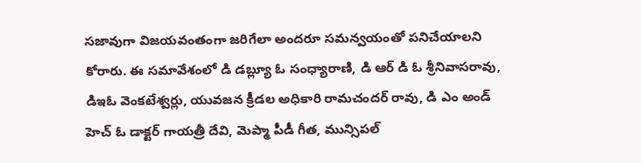సజావుగా విజయవంతంగా జరిగేలా అందరూ సమన్వయంతో పనిచేయాలని కోరారు. ఈ సమావేశంలో డి డబ్ల్యూ ఓ సంధ్యారాణి, డి ఆర్ డి ఓ శ్రీనివాసరావు, డిఇఓ వెంకటేశ్వర్లు, యువజన క్రీడల అధికారి రామచందర్ రావు, డి ఎం అండ్ హెచ్ ఓ డాక్టర్ గాయత్రీ దేవి, మెప్మా పీడీ గీత, మున్సిపల్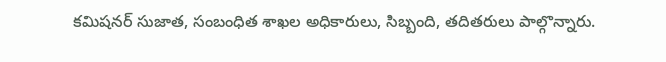కమిషనర్ సుజాత, సంబంధిత శాఖల అధికారులు, సిబ్బంది, తదితరులు పాల్గొన్నారు.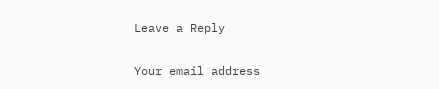Leave a Reply

Your email address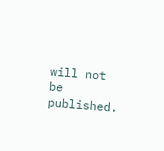will not be published.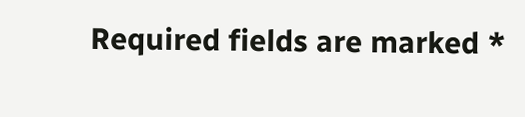Required fields are marked *